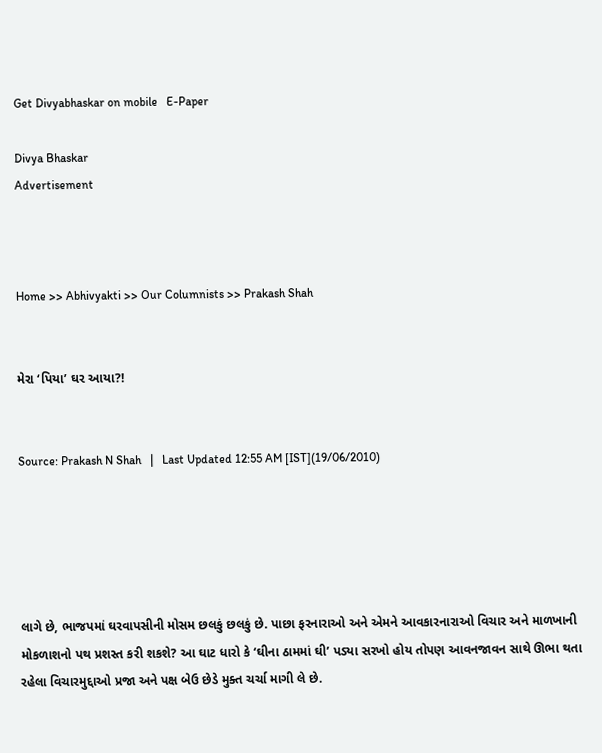Get Divyabhaskar on mobile   E-Paper

Divya Bhaskar
Advertisement



Home >> Abhivyakti >> Our Columnists >> Prakash Shah


મેરા ‘પિયા’ ઘર આયા?!


Source: Prakash N Shah   |   Last Updated 12:55 AM [IST](19/06/2010)





લાગે છે, ભાજપમાં ઘરવાપસીની મોસમ છલકું છલકું છે. પાછા ફરનારાઓ અને એમને આવકારનારાઓ વિચાર અને માળખાની મોકળાશનો પથ પ્રશસ્ત કરી શકશે? આ ઘાટ ધારો કે ‘ઘીના ઠામમાં ઘી’ પડ્યા સરખો હોય તોપણ આવનજાવન સાથે ઊભા થતા રહેલા વિચારમુદ્દાઓ પ્રજા અને પક્ષ બેઉ છેડે મુક્ત ચર્ચા માગી લે છે.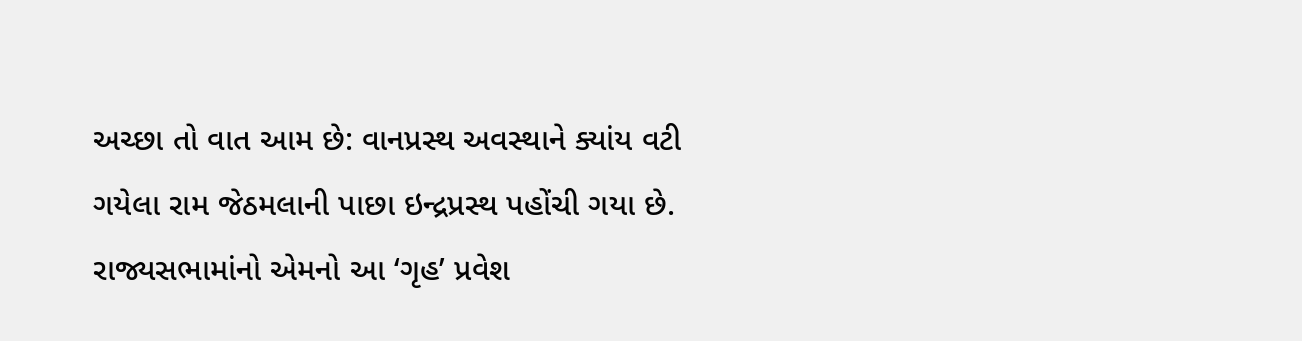અચ્છા તો વાત આમ છે: વાનપ્રસ્થ અવસ્થાને ક્યાંય વટી ગયેલા રામ જેઠમલાની પાછા ઇન્દ્રપ્રસ્થ પહોંચી ગયા છે. રાજ્યસભામાંનો એમનો આ ‘ગૃહ’ પ્રવેશ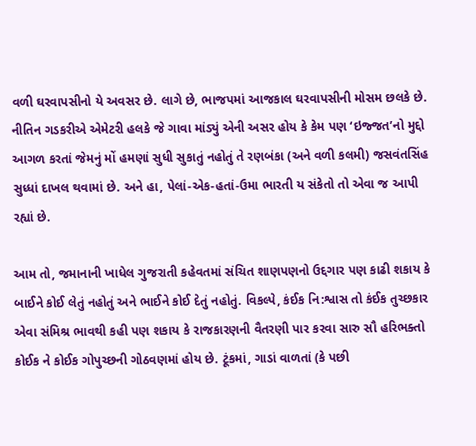વળી ઘરવાપસીનો યે અવસર છે. લાગે છે, ભાજપમાં આજકાલ ઘરવાપસીની મોસમ છલકે છે. નીતિન ગડકરીએ એમેટરી હલકે જે ગાવા માંડ્યું એની અસર હોય કે કેમ પણ ‘ઇજ્જત’નો મુદ્દો આગળ કરતાં જેમનું મોં હમણાં સુધી સુકાતું નહોતું તે રણબંકા (અને વળી કલમી) જસવંતસિંહ સુધ્ધાં દાખલ થવામાં છે. અને હા, પેલાં-એક-હતાં-ઉમા ભારતી ય સંકેતો તો એવા જ આપી રહ્યાં છે.

આમ તો, જમાનાની ખાધેલ ગુજરાતી કહેવતમાં સંચિત શાણપણનો ઉદ્દગાર પણ કાઢી શકાય કે બાઈને કોઈ લેતું નહોતું અને ભાઈને કોઈ દેતું નહોતું. વિકલ્પે, કંઈક નિ:શ્વાસ તો કંઈક તુચ્છકાર એવા સંમિશ્ર ભાવથી કહી પણ શકાય કે રાજકારણની વૈતરણી પાર કરવા સારુ સૌ હરિભક્તો કોઈક ને કોઈક ગોપુચ્છની ગોઠવણમાં હોય છે. ટૂંકમાં, ગાડાં વાળતાં (કે પછી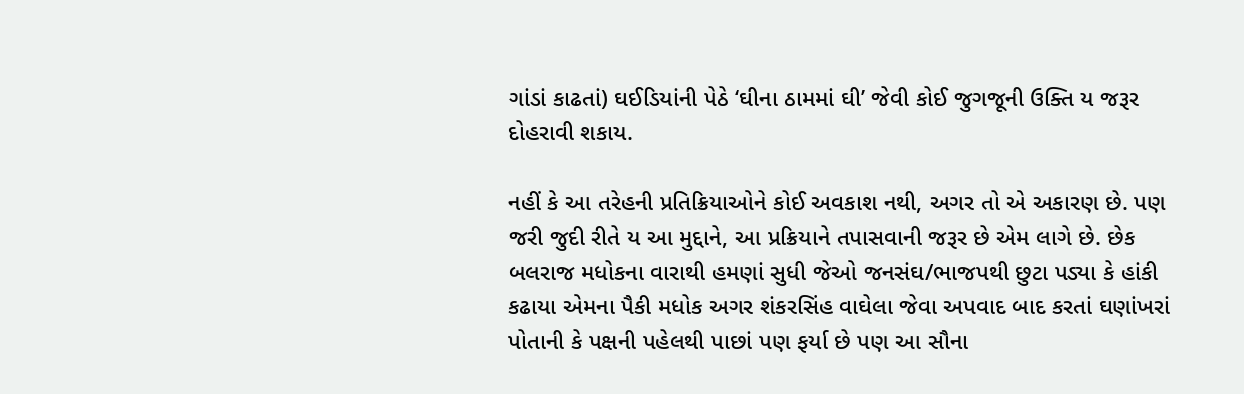ગાંડાં કાઢતાં) ઘઈડિયાંની પેઠે ‘ઘીના ઠામમાં ઘી’ જેવી કોઈ જુગજૂની ઉક્તિ ય જરૂર દોહરાવી શકાય.

નહીં કે આ તરેહની પ્રતિક્રિયાઓને કોઈ અવકાશ નથી, અગર તો એ અકારણ છે. પણ જરી જુદી રીતે ય આ મુદ્દાને, આ પ્રક્રિયાને તપાસવાની જરૂર છે એમ લાગે છે. છેક બલરાજ મધોકના વારાથી હમણાં સુધી જેઓ જનસંઘ/ભાજપથી છુટા પડ્યા કે હાંકી કઢાયા એમના પૈકી મધોક અગર શંકરસિંહ વાઘેલા જેવા અપવાદ બાદ કરતાં ઘણાંખરાં પોતાની કે પક્ષની પહેલથી પાછાં પણ ફર્યા છે પણ આ સૌના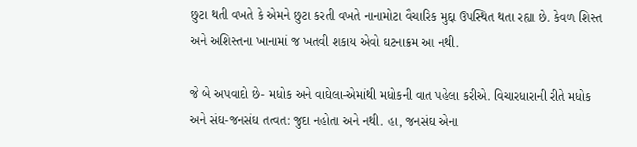છુટા થતી વખતે કે એમને છુટા કરતી વખતે નાનામોટા વૈચારિક મુદ્દા ઉપસ્થિત થતા રહ્યા છે. કેવળ શિસ્ત અને અશિસ્તના ખાનામાં જ ખતવી શકાય એવો ઘટનાક્રમ આ નથી.

જે બે અપવાદો છે- મધોક અને વાઘેલા-એમાંથી મધોકની વાત પહેલા કરીએ. વિચારધારાની રીતે મધોક અને સંઘ-જનસંઘ તત્વત: જુદા નહોતા અને નથી. હા, જનસંઘ એના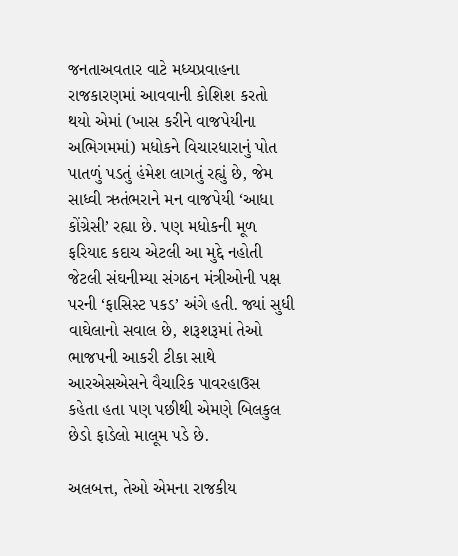જનતાઅવતાર વાટે મધ્યપ્રવાહના રાજકારણમાં આવવાની કોશિશ કરતો થયો એમાં (ખાસ કરીને વાજપેયીના અભિગમમાં) મધોકને વિચારધારાનું પોત પાતળું પડતું હંમેશ લાગતું રહ્યું છે, જેમ સાધ્વી ઋતંભરાને મન વાજપેયી ‘આધા કોંગ્રેસી’ રહ્યા છે. પણ મધોકની મૂળ ફરિયાદ કદાચ એટલી આ મુદ્દે નહોતી જેટલી સંઘનીમ્યા સંગઠન મંત્રીઓની પક્ષ પરની ‘ફાસિસ્ટ પકડ’ અંગે હતી. જ્યાં સુધી વાઘેલાનો સવાલ છે, શરૂશરૂમાં તેઓ ભાજપની આકરી ટીકા સાથે આરએસએસને વૈચારિક પાવરહાઉસ કહેતા હતા પણ પછીથી એમણે બિલકુલ છેડો ફાડેલો માલૂમ પડે છે.

અલબત્ત, તેઓ એમના રાજકીય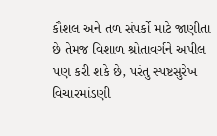કૌશલ અને તળ સંપર્કો માટે જાણીતા છે તેમજ વિશાળ શ્રોતાવર્ગને અપીલ પણ કરી શકે છે, પરંતુ સ્પષ્ટસુરેખ વિચારમાંડણી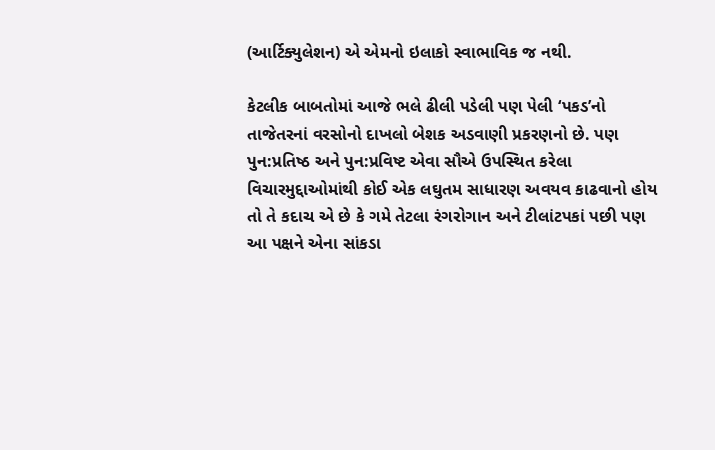(આર્ટિક્યુલેશન) એ એમનો ઇલાકો સ્વાભાવિક જ નથી.

કેટલીક બાબતોમાં આજે ભલે ઢીલી પડેલી પણ પેલી ‘પકડ’નો તાજેતરનાં વરસોનો દાખલો બેશક અડવાણી પ્રકરણનો છે. પણ પુન:પ્રતિષ્ઠ અને પુન:પ્રવિષ્ટ એવા સૌએ ઉપસ્થિત કરેલા વિચારમુદ્દાઓમાંથી કોઈ એક લઘુતમ સાધારણ અવયવ કાઢવાનો હોય તો તે કદાચ એ છે કે ગમે તેટલા રંગરોગાન અને ટીલાંટપકાં પછી પણ આ પક્ષને એના સાંકડા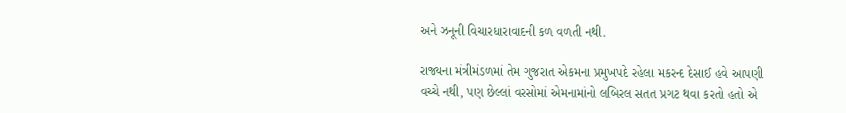અને ઝનૂની વિચારધારાવાદની કળ વળતી નથી.

રાજ્યના મંત્રીમંડળમાં તેમ ગુજરાત એકમના પ્રમુખપદે રહેલા મકરન્દ દેસાઈ હવે આપણી વચ્ચે નથી, પણ છેલ્લાં વરસોમાં એમનામાંનો લબિરલ સતત પ્રગટ થવા કરતો હતો એ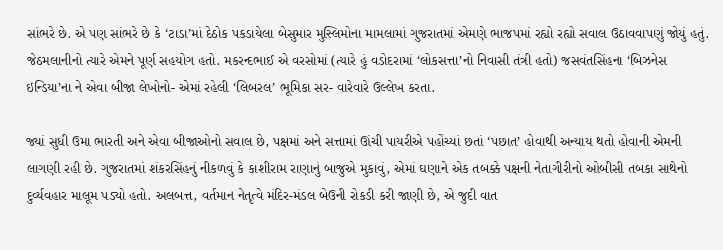સાંભરે છે. એ પણ સાંભરે છે કે ‘ટાડા’માં દેઠોક પકડાયેલા બેસુમાર મુસ્લિમોના મામલામાં ગુજરાતમાં એમણે ભાજપમાં રહ્યો રહ્યો સવાલ ઉઠાવવાપણું જોયું હતું. જેઠમલાનીનો ત્યારે એમને પૂર્ણ સહયોગ હતો. મકરન્દભાઈ એ વરસોમાં (ત્યારે હું વડોદરામાં ‘લોકસત્તા’નો નિવાસી તંત્રી હતો) જસવંતસિંહના ‘બિઝનેસ ઇન્ડિયા’ના ને એવા બીજા લેખોનો- એમાં રહેલી ‘લિબરલ’ ભૂમિકા સર- વારેવારે ઉલ્લેખ કરતા.

જ્યાં સુધી ઉમા ભારતી અને એવા બીજાઓનો સવાલ છે, પક્ષમાં અને સત્તામાં ઊંચી પાયરીએ પહોંચ્યાં છતાં ‘પછાત’ હોવાથી અન્યાય થતો હોવાની એમની લાગણી રહી છે. ગુજરાતમાં શંકરસિંહનું નીકળવું કે કાશીરામ રાણાનું બાજુએ મુકાવું, એમાં ઘણાને એક તબક્કે પક્ષની નેતાગીરીનો ઓબીસી તબકા સાથેનો દુર્વ્યવહાર માલૂમ પડ્યો હતો. અલબત્ત, વર્તમાન નેતૃત્વે મંદિર-મંડલ બેઉની રોકડી કરી જાણી છે, એ જુદી વાત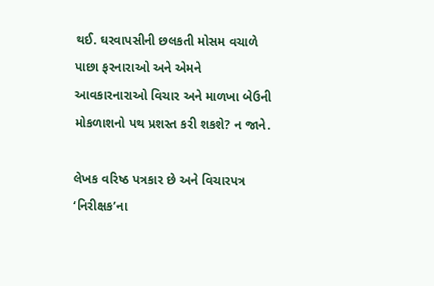થઈ. ઘરવાપસીની છલકતી મોસમ વચાળે પાછા ફરનારાઓ અને એમને આવકારનારાઓ વિચાર અને માળખા બેઉની મોકળાશનો પથ પ્રશસ્ત કરી શકશે? ન જાને.

લેખક વરિષ્ઠ પત્રકાર છે અને વિચારપત્ર ‘નિરીક્ષક’ના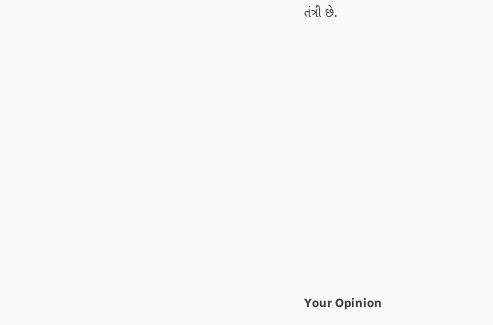તંત્રી છે.











Your Opinion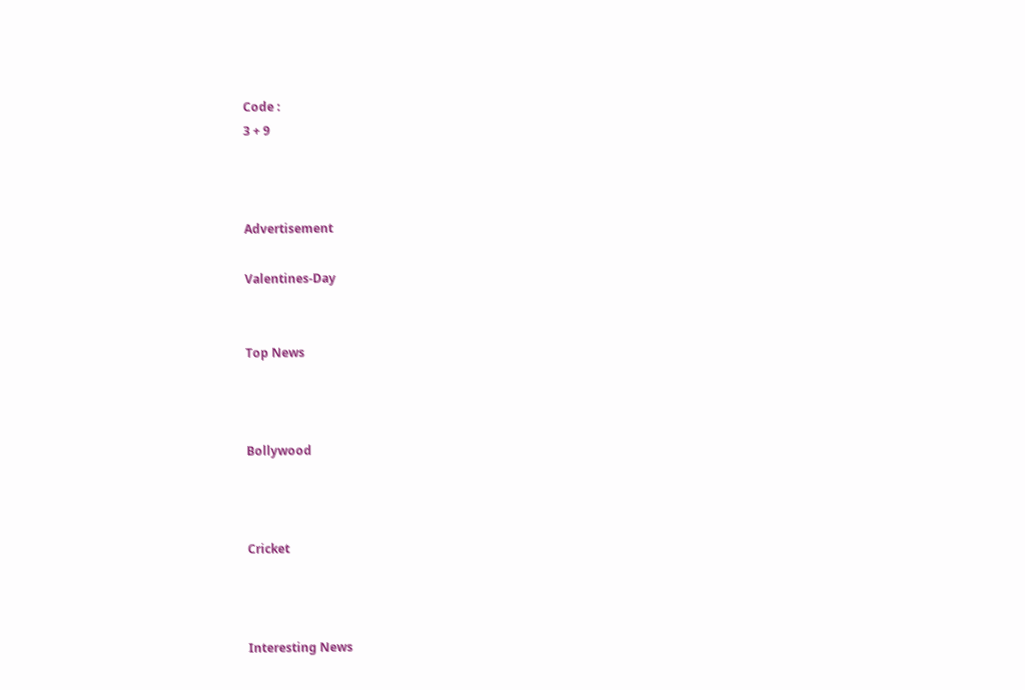Code :
3 + 9



Advertisement

Valentines-Day


Top News



Bollywood



Cricket



Interesting News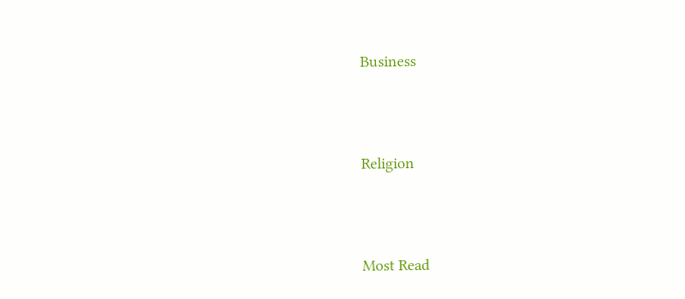Business



Religion



Most Read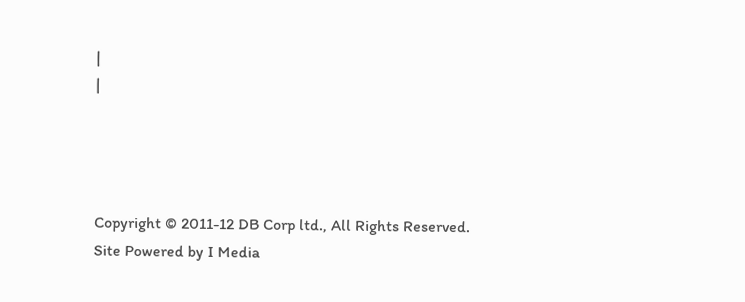|
|




Copyright © 2011-12 DB Corp ltd., All Rights Reserved.
Site Powered by I Media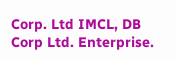Corp. Ltd IMCL, DB Corp Ltd. Enterprise.